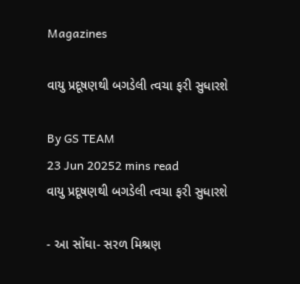Magazines

વાયુ પ્રદૂષણથી બગડેલી ત્વચા ફરી સુધારશે

By GS TEAM
23 Jun 20252 mins read
વાયુ પ્રદૂષણથી બગડેલી ત્વચા ફરી સુધારશે

- આ સોંઘા- સરળ મિશ્રણ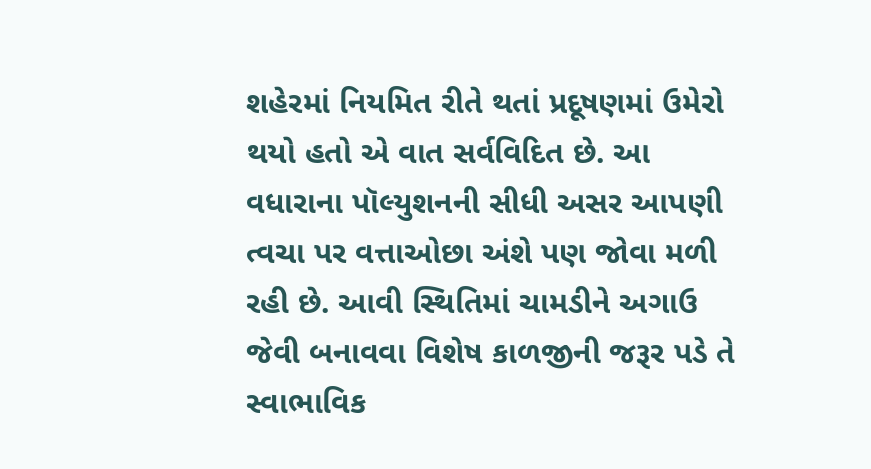શહેરમાં નિયમિત રીતે થતાં પ્રદૂષણમાં ઉમેરો થયો હતો એ વાત સર્વવિદિત છે. આ વધારાના પૉલ્યુશનની સીધી અસર આપણી ત્વચા પર વત્તાઓછા અંશે પણ જોવા મળી રહી છે. આવી સ્થિતિમાં ચામડીને અગાઉ જેવી બનાવવા વિશેષ કાળજીની જરૂર પડે તે સ્વાભાવિક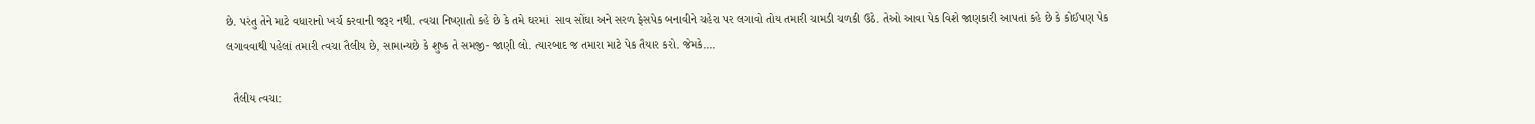છે. પરંતુ તેને માટે વધારાનો ખર્ચ કરવાની જરૂર નથી. ત્વચા નિષ્ણાતો કહે છે કે તમે ઘરમાં  સાવ સોંઘા અને સરળ ફેસપેક બનાવીને ચહેરા પર લગાવો તોય તમારી ચામડી ચળકી ઉઠે. તેઓ આવા પેક વિશે જાણકારી આપતાં કહે છે કે કોઈપણ પેક લગાવવાથી પહેલાં તમારી ત્વચા તૈલીય છે, સામાન્યછે કે શુષ્ક તે સમજી- જાણી લો. ત્યારબાદ જ તમારા માટે પેક તૈયાર કરો. જેમકે....

  તૈલીય ત્વચા: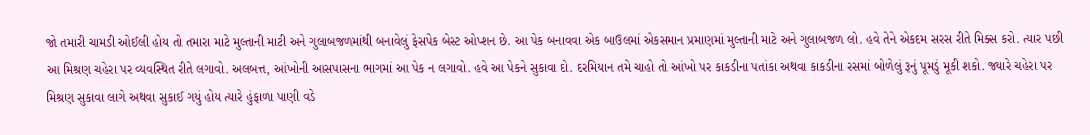જો તમારી ચામડી ઓઈલી હોય તો તમારા માટે મુલ્તાની માટી અને ગુલાબજળમાંથી બનાવેલું ફેસપેક બેસ્ટ ઓપ્શન છે. આ પેક બનાવવા એક બાઉલમાં એકસમાન પ્રમાણમાં મુલ્તાની માટે અને ગુલાબજળ લો. હવે તેને એકદમ સરસ રીતે મિક્સ કરો. ત્યાર પછી આ મિશ્રણ ચહેરા પર વ્યવસ્થિત રીતે લગાવો. અલબત્ત, આંખોની આસપાસના ભાગમાં આ પેક ન લગાવો. હવે આ પેકને સુકાવા દો. દરમિયાન તમે ચાહો તો આંખો પર કાકડીના પતાંકા અથવા કાકડીના રસમાં બોળેલું રૂનું પૂમડું મૂકી શકો. જ્યારે ચહેરા પર મિશ્રણ સુકાવા લાગે અથવા સુકાઈ ગયું હોય ત્યારે હુંફાળા પાણી વડે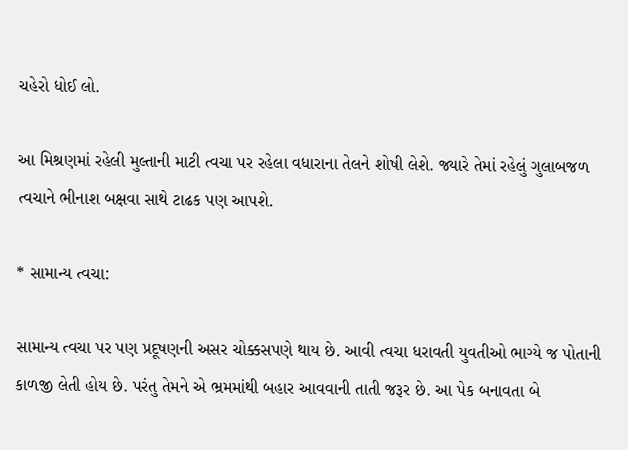ચહેરો ધોઈ લો.

આ મિશ્રણમાં રહેલી મુલ્તાની માટી ત્વચા પર રહેલા વધારાના તેલને શોષી લેશે. જ્યારે તેમાં રહેલું ગુલાબજળ ત્વચાને ભીનાશ બક્ષવા સાથે ટાઢક પણ આપશે.

* સામાન્ય ત્વચા:

સામાન્ય ત્વચા પર પણ પ્રદૂષણની અસર ચોક્કસપણે થાય છે. આવી ત્વચા ધરાવતી યુવતીઓ ભાગ્યે જ પોતાની કાળજી લેતી હોય છે. પરંતુ તેમને એ ભ્રમમાંથી બહાર આવવાની તાતી જરૂર છે. આ પેક બનાવતા બે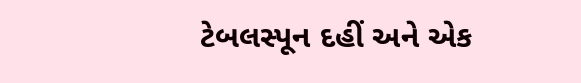ટેબલસ્પૂન દહીં અને એક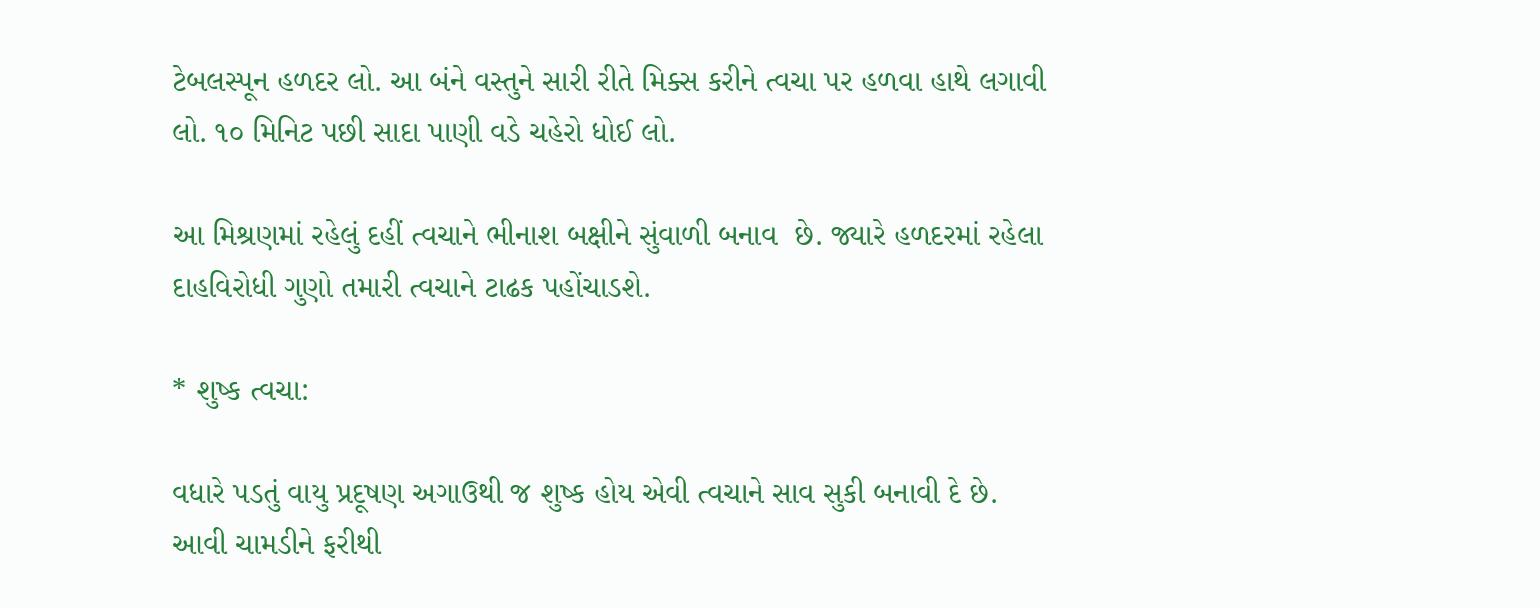ટેબલસ્પૂન હળદર લો. આ બંને વસ્તુને સારી રીતે મિક્સ કરીને ત્વચા પર હળવા હાથે લગાવી લો. ૧૦ મિનિટ પછી સાદા પાણી વડે ચહેરો ધોઈ લો.

આ મિશ્રણમાં રહેલું દહીં ત્વચાને ભીનાશ બક્ષીને સુંવાળી બનાવ  છે. જ્યારે હળદરમાં રહેલા દાહવિરોધી ગુણો તમારી ત્વચાને ટાઢક પહોંચાડશે.

* શુષ્ક ત્વચા:

વધારે પડતું વાયુ પ્રદૂષણ અગાઉથી જ શુષ્ક હોય એવી ત્વચાને સાવ સુકી બનાવી દે છે. આવી ચામડીને ફરીથી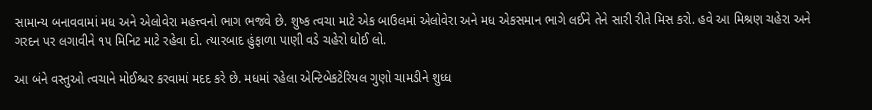સામાન્ય બનાવવામાં મધ અને એલોવેરા મહત્ત્વનો ભાગ ભજવે છે. શુષ્ક ત્વચા માટે એક બાઉલમાં એલોવેરા અને મધ એકસમાન ભાગે લઈને તેને સારી રીતે મિસ કરો. હવે આ મિશ્રણ ચહેરા અને ગરદન પર લગાવીને ૧૫ મિનિટ માટે રહેવા દો. ત્યારબાદ હુંફાળા પાણી વડે ચહેરો ધોઈ લો.

આ બંને વસ્તુઓ ત્વચાને મોઈશ્ચર કરવામાં મદદ કરે છે. મધમાં રહેલા એન્ટિબેકટેરિયલ ગુણો ચામડીને શુધ્ધ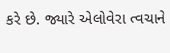કરે છે. જ્યારે એલોવેરા ત્વચાને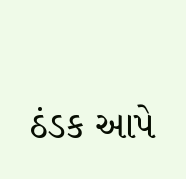ઠંડક આપે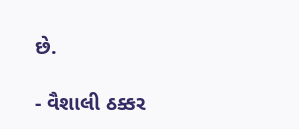છે.

- વૈશાલી ઠક્કર